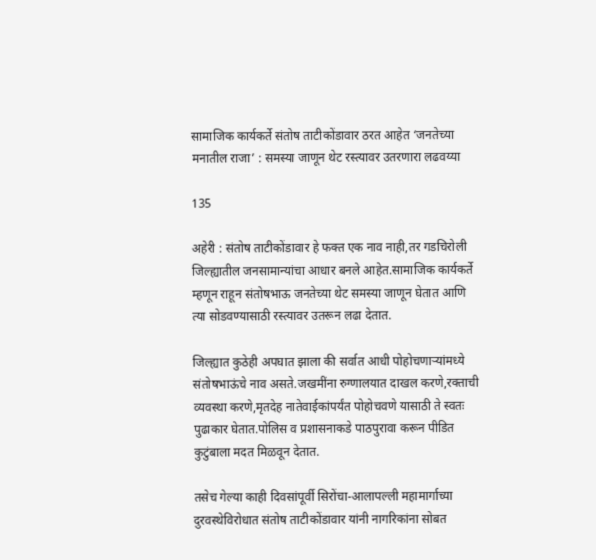सामाजिक कार्यकर्ते संतोष ताटीकोंडावार ठरत आहेत ‘जनतेच्या मनातील राजा’ : समस्या जाणून थेट रस्त्यावर उतरणारा लढवय्या

135

अहेरी : संतोष ताटीकोंडावार हे फक्त एक नाव नाही,तर गडचिरोली जिल्ह्यातील जनसामान्यांचा आधार बनले आहेत.सामाजिक कार्यकर्ते म्हणून राहून संतोषभाऊ जनतेच्या थेट समस्या जाणून घेतात आणि त्या सोडवण्यासाठी रस्त्यावर उतरून लढा देतात.

जिल्ह्यात कुठेही अपघात झाला की सर्वात आधी पोहोचणाऱ्यांमध्ये संतोषभाऊंचे नाव असते.जखमींना रुग्णालयात दाखल करणे,रक्ताची व्यवस्था करणे,मृतदेह नातेवाईकांपर्यंत पोहोचवणे यासाठी ते स्वतः पुढाकार घेतात.पोलिस व प्रशासनाकडे पाठपुरावा करून पीडित कुटुंबाला मदत मिळवून देतात.

तसेच गेल्या काही दिवसांपूर्वी सिरोंचा-आलापल्ली महामार्गाच्या दुरवस्थेविरोधात संतोष ताटीकोंडावार यांनी नागरिकांना सोबत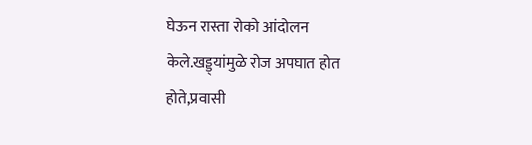घेऊन रास्ता रोको आंदोलन केले.खड्ड्यांमुळे रोज अपघात होत होते,प्रवासी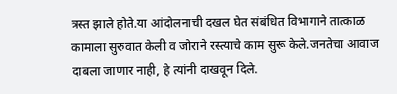त्रस्त झाले होते.या आंदोलनाची दखल घेत संबंधित विभागाने तात्काळ कामाला सुरुवात केली व जोराने रस्त्याचे काम सुरू केले.जनतेचा आवाज दाबला जाणार नाही, हे त्यांनी दाखवून दिले.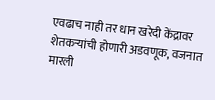एवढाच नाही तर धान खरेदी केंद्रावर शेतकऱ्यांची होणारी अडवणूक, वजनात मारली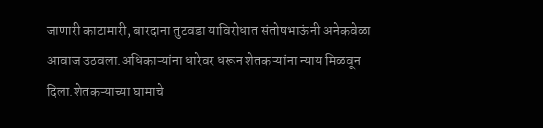जाणारी काटामारी, बारदाना तुटवडा याविरोधात संतोषभाऊंनी अनेकवेळा आवाज उठवला.अधिकाऱ्यांना धारेवर धरून शेतकऱ्यांना न्याय मिळवून दिला.शेतकऱ्याच्या घामाचे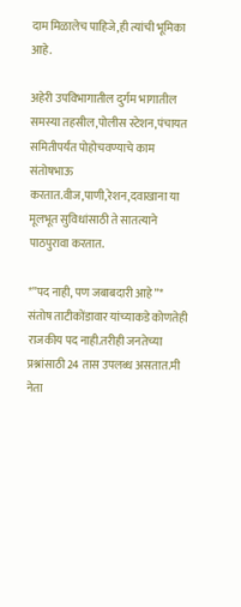दाम मिळालेच पाहिजे,ही त्यांची भूमिका आहे.

अहेरी उपविभागातील दुर्गम भागातील समस्या तहसील,पोलीस स्टेशन,पंचायत समितीपर्यंत पोहोचवण्याचे काम संतोषभाऊ करतात.वीज,पाणी,रेशन,दवाखाना या मूलभूत सुविधांसाठी ते सातत्याने पाठपुरावा करतात.

*”पद नाही, पण जबाबदारी आहे”*
संतोष ताटीकोंडावार यांच्याकडे कोणतेही राजकीय पद नाही.तरीही जनतेच्या प्रश्नांसाठी 24 तास उपलब्ध असतात.मी नेता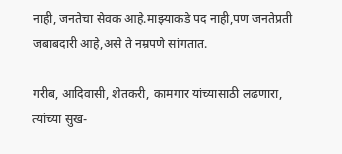नाही, जनतेचा सेवक आहे.माझ्याकडे पद नाही,पण जनतेप्रती जबाबदारी आहे,असे ते नम्रपणे सांगतात.

गरीब, आदिवासी, शेतकरी, कामगार यांच्यासाठी लढणारा, त्यांच्या सुख-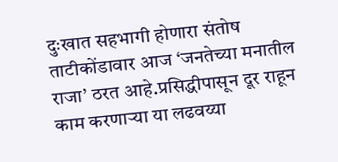दुःखात सहभागी होणारा संतोष ताटीकोंडावार आज ‘जनतेच्या मनातील राजा’ ठरत आहे.प्रसिद्धीपासून दूर राहून काम करणाऱ्या या लढवय्या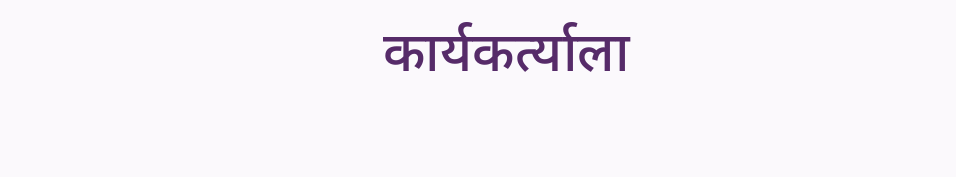कार्यकर्त्याला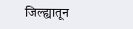जिल्ह्यातून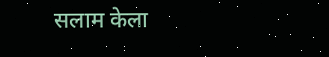सलाम केला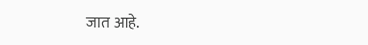जात आहे.